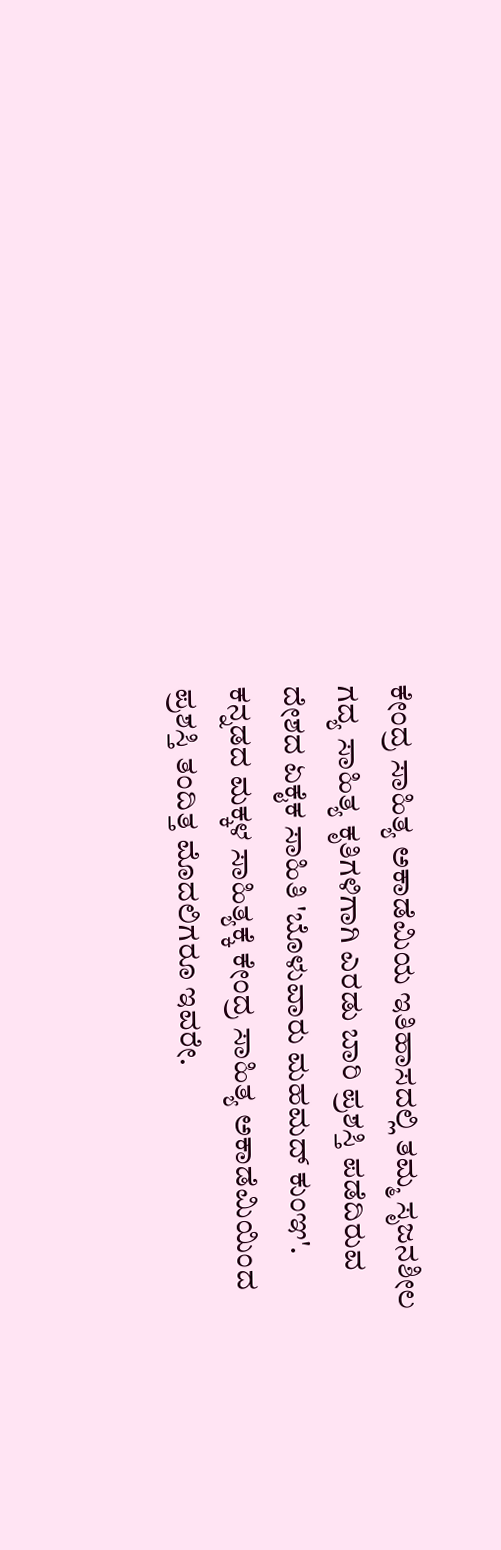ಕೇಂದ್ರ ಸಾಹಿತ್ಯ ಅಕಾಡೆಮಿಯ ಇತಿಹಾಸದಲ್ಲಿ ತಮ್ಮ ಸೃಜನಶೀಲ ಗದ್ಯ ಸಾಹಿತ್ಯ ಕೃತಿಗಳಿಗಾಗಿ ಎರಡು ಬಾರಿ ಪ್ರಶಸ್ತಿ ಪಡೆದಿರುವ ದೇಶದ ಏಕೈಕ ಸಾಹಿತಿ 'ಬೊಳುವಾರು ಮಹಮದ್ ಕುಂಞ'. ಕನ್ನಡದ ಮಕ್ಕಳ ಸಾಹಿತ್ಯಕ್ಕೆ ಕೇಂದ್ರ ಸಾಹಿತ್ಯ ಅಕಾಡೆಮಿಯಿಂದ ಪ್ರಶಸ್ತಿ ತಂದಿತ್ತ ಮೊದಲಿಗರೂ ಇವರೇ.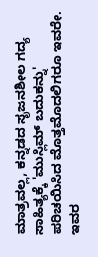ಮಾತ್ರವಲ್ಲ, ಕನ್ನಡದ ಸೃಜನಶೀಲ ಗದ್ಯ ಸಾಹಿತ್ಯಕ್ಕೆ 'ಮುಸ್ಲಿಮ್ ಬದುಕನ್ನು' ಪರಿಚಯಿಸಿದ ಮೊತ್ತಮೊದಲಿಗರೂ ಇವರೇ. ಇವರ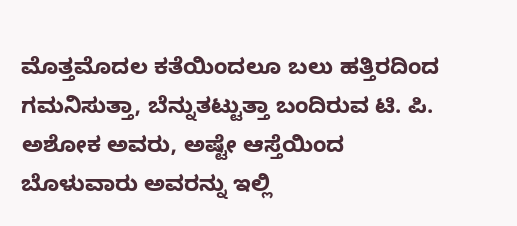ಮೊತ್ತಮೊದಲ ಕತೆಯಿಂದಲೂ ಬಲು ಹತ್ತಿರದಿಂದ ಗಮನಿಸುತ್ತಾ, ಬೆನ್ನುತಟ್ಟುತ್ತಾ ಬಂದಿರುವ ಟಿ. ಪಿ. ಅಶೋಕ ಅವರು, ಅಷ್ಟೇ ಆಸ್ತೆಯಿಂದ ಬೊಳುವಾರು ಅವರನ್ನು ಇಲ್ಲಿ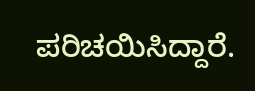ಪರಿಚಯಿಸಿದ್ದಾರೆ.